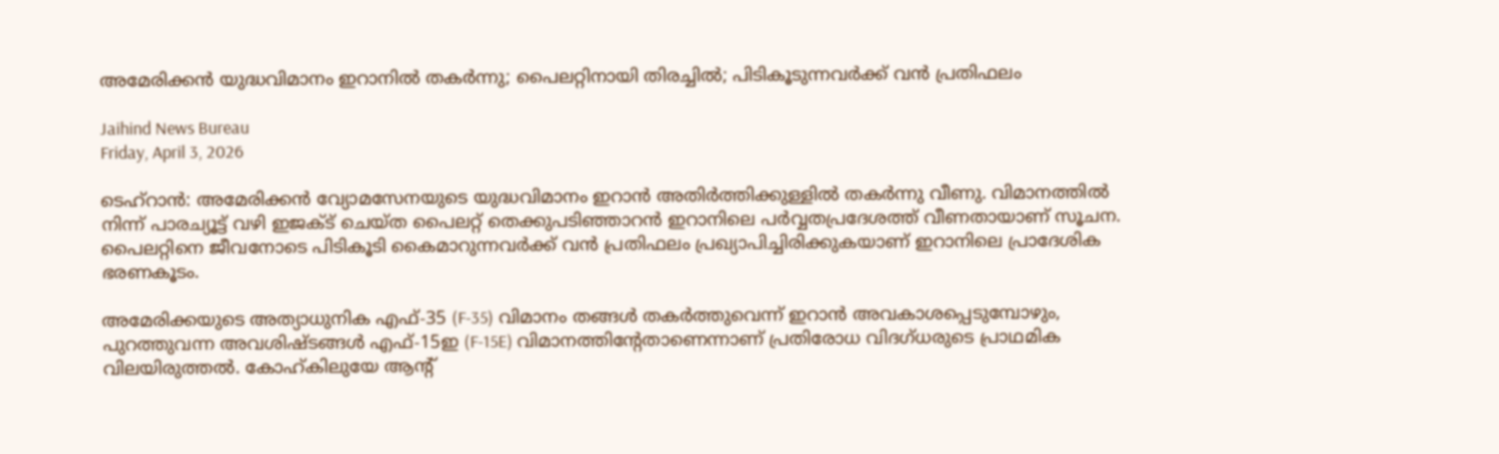അമേരിക്കന്‍ യുദ്ധവിമാനം ഇറാനില്‍ തകര്‍ന്നു; പൈലറ്റിനായി തിരച്ചില്‍; പിടികൂടുന്നവര്‍ക്ക് വന്‍ പ്രതിഫലം

Jaihind News Bureau
Friday, April 3, 2026

ടെഹ്റാന്‍: അമേരിക്കന്‍ വ്യോമസേനയുടെ യുദ്ധവിമാനം ഇറാന്‍ അതിര്‍ത്തിക്കുള്ളില്‍ തകര്‍ന്നു വീണു. വിമാനത്തില്‍ നിന്ന് പാരച്യൂട്ട് വഴി ഇജക്ട് ചെയ്ത പൈലറ്റ് തെക്കുപടിഞ്ഞാറന്‍ ഇറാനിലെ പര്‍വ്വതപ്രദേശത്ത് വീണതായാണ് സൂചന. പൈലറ്റിനെ ജീവനോടെ പിടികൂടി കൈമാറുന്നവര്‍ക്ക് വന്‍ പ്രതിഫലം പ്രഖ്യാപിച്ചിരിക്കുകയാണ് ഇറാനിലെ പ്രാദേശിക ഭരണകൂടം.

അമേരിക്കയുടെ അത്യാധുനിക എഫ്-35 (F-35) വിമാനം തങ്ങള്‍ തകര്‍ത്തുവെന്ന് ഇറാന്‍ അവകാശപ്പെടുമ്പോഴും, പുറത്തുവന്ന അവശിഷ്ടങ്ങള്‍ എഫ്-15ഇ (F-15E) വിമാനത്തിന്റേതാണെന്നാണ് പ്രതിരോധ വിദഗ്ധരുടെ പ്രാഥമിക വിലയിരുത്തല്‍. കോഹ്കിലുയേ ആന്റ്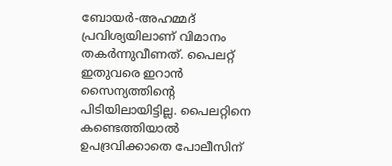ബോയര്‍-അഹമ്മദ് പ്രവിശ്യയിലാണ് വിമാനം തകര്‍ന്നുവീണത്. പൈലറ്റ് ഇതുവരെ ഇറാന്‍ സൈന്യത്തിന്റെ പിടിയിലായിട്ടില്ല. പൈലറ്റിനെ കണ്ടെത്തിയാല്‍ ഉപദ്രവിക്കാതെ പോലീസിന്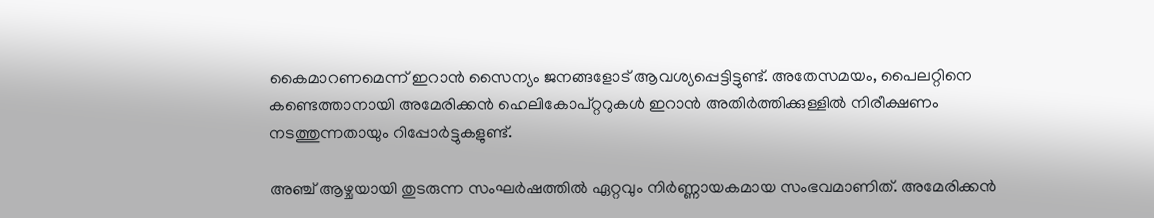കൈമാറണമെന്ന് ഇറാന്‍ സൈന്യം ജനങ്ങളോട് ആവശ്യപ്പെട്ടിട്ടുണ്ട്. അതേസമയം, പൈലറ്റിനെ കണ്ടെത്താനായി അമേരിക്കന്‍ ഹെലികോപ്റ്ററുകള്‍ ഇറാന്‍ അതിര്‍ത്തിക്കുള്ളില്‍ നിരീക്ഷണം നടത്തുന്നതായും റിപ്പോര്‍ട്ടുകളുണ്ട്.

അഞ്ച് ആഴ്ചയായി തുടരുന്ന സംഘര്‍ഷത്തില്‍ ഏറ്റവും നിര്‍ണ്ണായകമായ സംഭവമാണിത്. അമേരിക്കന്‍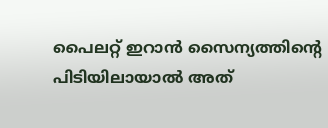പൈലറ്റ് ഇറാന്‍ സൈന്യത്തിന്റെ പിടിയിലായാല്‍ അത്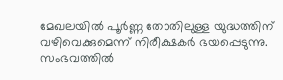മേഖലയില്‍ പൂര്‍ണ്ണ തോതിലുള്ള യുദ്ധത്തിന് വഴിവെക്കുമെന്ന് നിരീക്ഷകര്‍ ഭയപ്പെടുന്നു. സംഭവത്തില്‍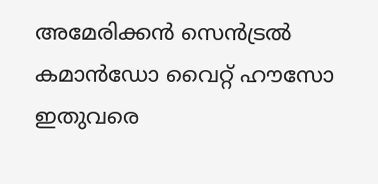അമേരിക്കന്‍ സെന്‍ട്രല്‍ കമാന്‍ഡോ വൈറ്റ് ഹൗസോ ഇതുവരെ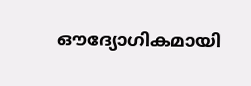ഔദ്യോഗികമായി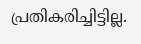പ്രതികരിച്ചിട്ടില്ല.